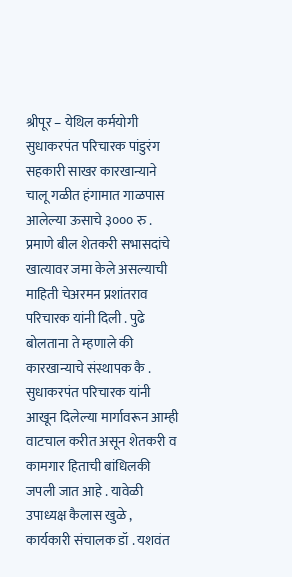श्रीपूर – येथिल कर्मयोगी सुधाकरपंत परिचारक पांडुरंग सहकारी साखर कारखान्याने चालू गळीत हंगामात गाळपास आलेल्या ऊसाचे ३००० रु . प्रमाणे बील शेतकरी सभासदांचे खात्यावर जमा केले असल्याची माहिती चेअरमन प्रशांतराव परिचारक यांनी दिली . पुढे बोलताना ते म्हणाले की कारखान्याचे संस्थापक कै . सुधाकरपंत परिचारक यांनी आखून दिलेल्या मार्गावरून आम्ही वाटचाल करीत असून शेतकरी व कामगार हिताची बांधिलकी जपली जात आहे . यावेळी उपाध्यक्ष कैलास खुळे , कार्यकारी संचालक डॉ . यशवंत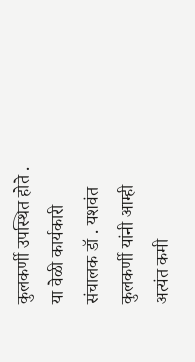कुलकर्णी उपस्थित होते . या वेळी कार्यकारी संचालक डॉ . यशवंत कुलकर्णी यांनी आम्ही अत्यंत कमी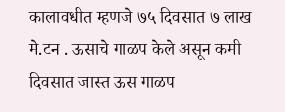कालावधीत म्हणजे ७५ दिवसात ७ लाख मे.टन . ऊसाचे गाळप केले असून कमी दिवसात जास्त ऊस गाळप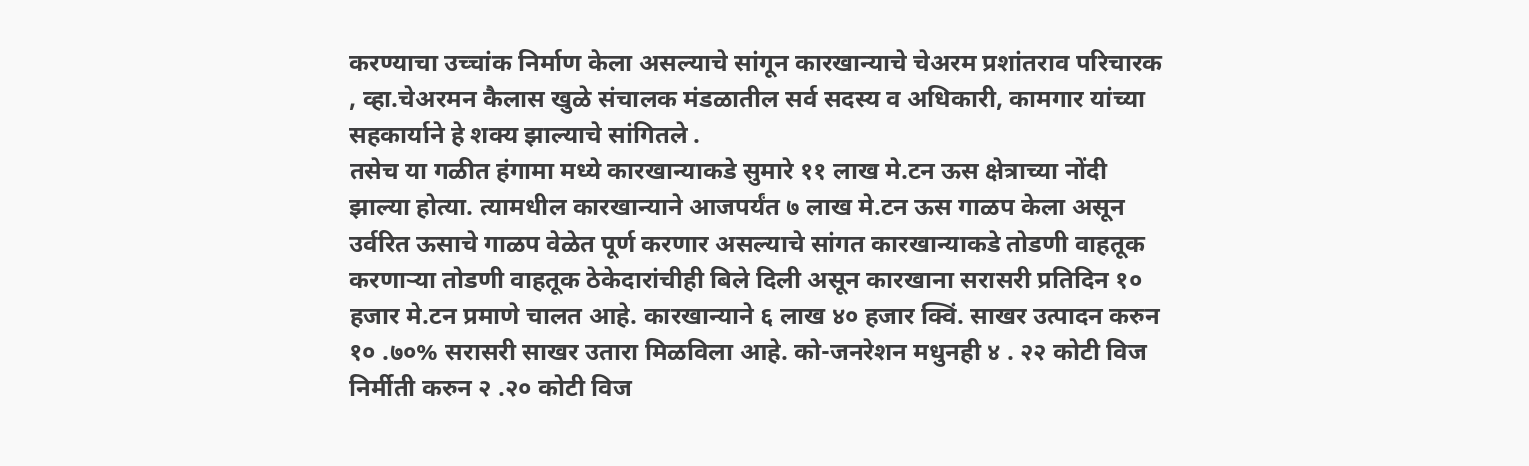करण्याचा उच्चांक निर्माण केला असल्याचे सांगून कारखान्याचे चेअरम प्रशांतराव परिचारक , व्हा.चेअरमन कैलास खुळे संचालक मंडळातील सर्व सदस्य व अधिकारी, कामगार यांच्या सहकार्याने हे शक्य झाल्याचे सांगितले .
तसेच या गळीत हंगामा मध्ये कारखान्याकडे सुमारे ११ लाख मे.टन ऊस क्षेत्राच्या नोंदी झाल्या होत्या. त्यामधील कारखान्याने आजपर्यंत ७ लाख मे.टन ऊस गाळप केला असून उर्वरित ऊसाचे गाळप वेळेत पूर्ण करणार असल्याचे सांगत कारखान्याकडे तोडणी वाहतूक करणाऱ्या तोडणी वाहतूक ठेकेदारांचीही बिले दिली असून कारखाना सरासरी प्रतिदिन १० हजार मे.टन प्रमाणे चालत आहे. कारखान्याने ६ लाख ४० हजार क्विं. साखर उत्पादन करुन १० .७०% सरासरी साखर उतारा मिळविला आहे. को-जनरेशन मधुनही ४ . २२ कोटी विज निर्मीती करुन २ .२० कोटी विज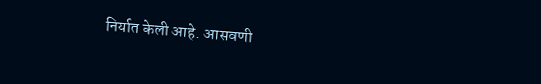निर्यात केली आहे. आसवणी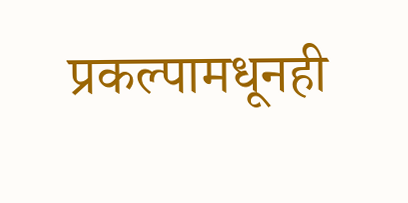प्रकल्पामधूनही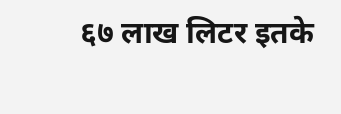६७ लाख लिटर इतके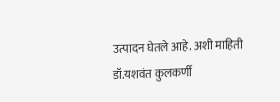उत्पादन घेतले आहे. अशी माहिती डॉ.यशवंत कुलकर्णी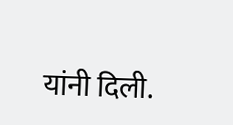यांनी दिली.